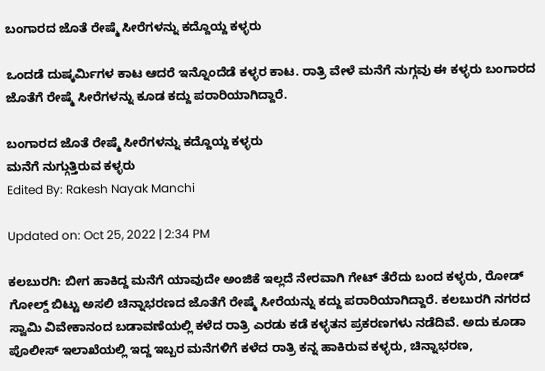ಬಂಗಾರದ ಜೊತೆ ರೇಷ್ಮೆ ಸೀರೆಗಳನ್ನು ಕದ್ದೊಯ್ದ ಕಳ್ಳರು

ಒಂದಡೆ ದುಷ್ಕರ್ಮಿಗಳ ಕಾಟ ಆದರೆ ಇನ್ನೊಂದೆಡೆ ಕಳ್ಳರ ಕಾಟ. ರಾತ್ರಿ ವೇಳೆ ಮನೆಗೆ ನುಗ್ಗವು ಈ ಕಳ್ಳರು ಬಂಗಾರದ ಜೊತೆಗೆ ರೇಷ್ಮೆ ಸೀರೆಗಳನ್ನು ಕೂಡ ಕದ್ದು ಪರಾರಿಯಾಗಿದ್ದಾರೆ.

ಬಂಗಾರದ ಜೊತೆ ರೇಷ್ಮೆ ಸೀರೆಗಳನ್ನು ಕದ್ದೊಯ್ದ ಕಳ್ಳರು
ಮನೆಗೆ ನುಗ್ಗುತ್ತಿರುವ ಕಳ್ಳರು
Edited By: Rakesh Nayak Manchi

Updated on: Oct 25, 2022 | 2:34 PM

ಕಲಬುರಗಿ: ಬೀಗ ಹಾಕಿದ್ದ ಮನೆಗೆ ಯಾವುದೇ ಅಂಜಿಕೆ ಇಲ್ಲದೆ ನೇರವಾಗಿ ಗೇಟ್ ತೆರೆದು ಬಂದ ಕಳ್ಳರು, ರೋಡ್ ಗೋಲ್ಡ್ ಬಿಟ್ಟು ಅಸಲಿ ಚಿನ್ನಾಭರಣದ ಜೊತೆಗೆ ರೇಷ್ಮೆ ಸೀರೆಯನ್ನು ಕದ್ದು ಪರಾರಿಯಾಗಿದ್ದಾರೆ. ಕಲಬುರಗಿ ನಗರದ ಸ್ವಾಮಿ ವಿವೇಕಾನಂದ ಬಡಾವಣೆಯಲ್ಲಿ ಕಳೆದ ರಾತ್ರಿ ಎರಡು ಕಡೆ ಕಳ್ಳತನ ಪ್ರಕರಣಗಳು ನಡೆದಿವೆ. ಅದು ಕೂಡಾ ಪೊಲೀಸ್ ಇಲಾಖೆಯಲ್ಲಿ ಇದ್ದ ಇಬ್ಬರ ಮನೆಗಳಿಗೆ ಕಳೆದ ರಾತ್ರಿ ಕನ್ನ ಹಾಕಿರುವ ಕಳ್ಳರು, ಚಿನ್ನಾಭರಣ,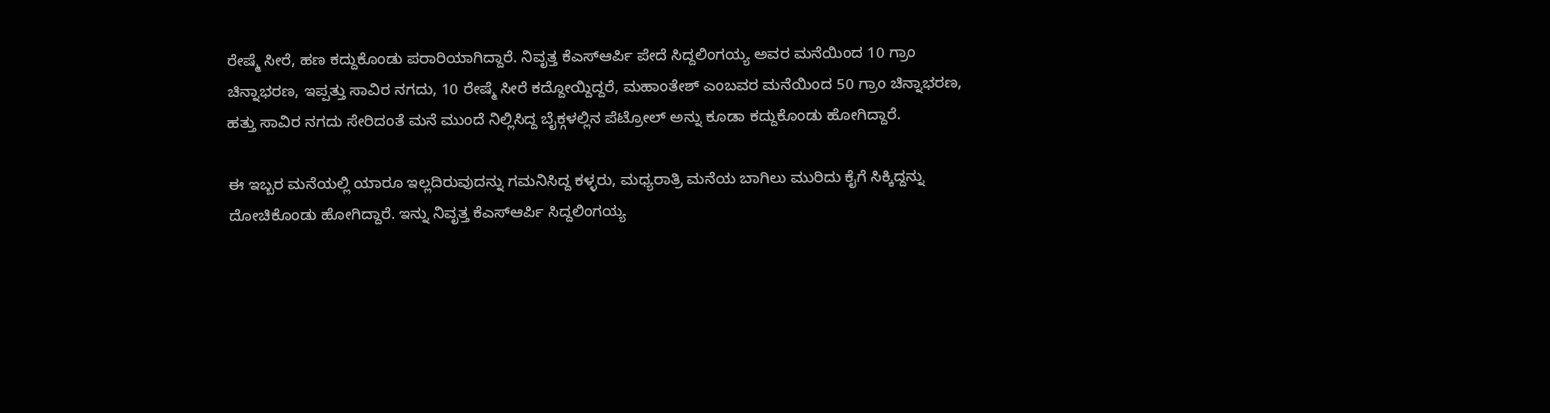ರೇಷ್ಮೆ ಸೀರೆ, ಹಣ ಕದ್ದುಕೊಂಡು ಪರಾರಿಯಾಗಿದ್ದಾರೆ. ನಿವೃತ್ತ ಕೆಎಸ್ಆರ್ಪಿ ಪೇದೆ ಸಿದ್ದಲಿಂಗಯ್ಯ ಅವರ ಮನೆಯಿಂದ 10 ಗ್ರಾಂ ಚಿನ್ನಾಭರಣ, ಇಪ್ಪತ್ತು ಸಾವಿರ ನಗದು, 10 ರೇಷ್ಮೆ ಸೀರೆ ಕದ್ದೋಯ್ದಿದ್ದರೆ, ಮಹಾಂತೇಶ್ ಎಂಬವರ ಮನೆಯಿಂದ 50 ಗ್ರಾಂ ಚಿನ್ನಾಭರಣ, ಹತ್ತು ಸಾವಿರ ನಗದು ಸೇರಿದಂತೆ ಮನೆ ಮುಂದೆ ನಿಲ್ಲಿಸಿದ್ದ ಬೈಕ್ಗಳಲ್ಲಿನ ಪೆಟ್ರೋಲ್ ಅನ್ನು ಕೂಡಾ ಕದ್ದುಕೊಂಡು ಹೋಗಿದ್ದಾರೆ.

ಈ ಇಬ್ಬರ ಮನೆಯಲ್ಲಿ ಯಾರೂ ಇಲ್ಲದಿರುವುದನ್ನು ಗಮನಿಸಿದ್ದ ಕಳ್ಳರು, ಮಧ್ಯರಾತ್ರಿ ಮನೆಯ ಬಾಗಿಲು ಮುರಿದು ಕೈಗೆ ಸಿಕ್ಕಿದ್ದನ್ನು ದೋಚಿಕೊಂಡು ಹೋಗಿದ್ದಾರೆ. ಇನ್ನು ನಿವೃತ್ತ ಕೆಎಸ್ಆರ್ಪಿ ಸಿದ್ದಲಿಂಗಯ್ಯ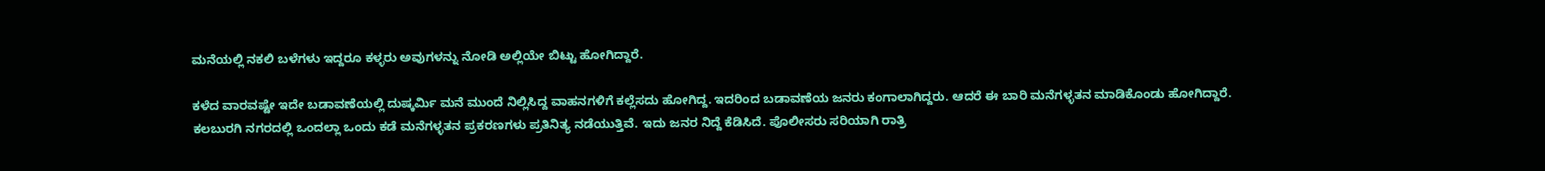ಮನೆಯಲ್ಲಿ ನಕಲಿ ಬಳೆಗಳು ಇದ್ದರೂ ಕಳ್ಳರು ಅವುಗಳನ್ನು ನೋಡಿ ಅಲ್ಲಿಯೇ ಬಿಟ್ಟು ಹೋಗಿದ್ದಾರೆ.

ಕಳೆದ ವಾರವಷ್ಟೇ ಇದೇ ಬಡಾವಣೆಯಲ್ಲಿ ದುಷ್ಕರ್ಮಿ ಮನೆ ಮುಂದೆ ನಿಲ್ಲಿಸಿದ್ದ ವಾಹನಗಳಿಗೆ ಕಲ್ಲೆಸದು ಹೋಗಿದ್ದ. ಇದರಿಂದ ಬಡಾವಣೆಯ ಜನರು ಕಂಗಾಲಾಗಿದ್ದರು. ಆದರೆ ಈ ಬಾರಿ ಮನೆಗಳ್ಳತನ ಮಾಡಿಕೊಂಡು ಹೋಗಿದ್ದಾರೆ. ಕಲಬುರಗಿ ನಗರದಲ್ಲಿ ಒಂದಲ್ಲಾ ಒಂದು ಕಡೆ ಮನೆಗಳ್ಳತನ ಪ್ರಕರಣಗಳು ಪ್ರತಿನಿತ್ಯ ನಡೆಯುತ್ತಿವೆ. ಇದು ಜನರ ನಿದ್ದೆ ಕೆಡಿಸಿದೆ. ಪೊಲೀಸರು ಸರಿಯಾಗಿ ರಾತ್ರಿ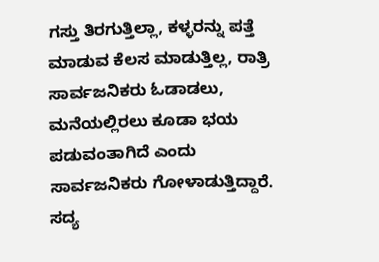ಗಸ್ತು ತಿರಗುತ್ತಿಲ್ಲಾ, ಕಳ್ಳರನ್ನು ಪತ್ತೆ ಮಾಡುವ ಕೆಲಸ ಮಾಡುತ್ತಿಲ್ಲ, ರಾತ್ರಿ ಸಾರ್ವಜನಿಕರು ಓಡಾಡಲು, ಮನೆಯಲ್ಲಿರಲು ಕೂಡಾ ಭಯ ಪಡುವಂತಾಗಿದೆ ಎಂದು ಸಾರ್ವಜನಿಕರು ಗೋಳಾಡುತ್ತಿದ್ದಾರೆ. ಸದ್ಯ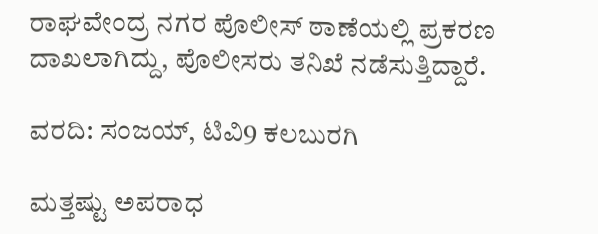ರಾಘವೇಂದ್ರ ನಗರ ಪೊಲೀಸ್ ಠಾಣೆಯಲ್ಲಿ ಪ್ರಕರಣ ದಾಖಲಾಗಿದ್ದು, ಪೊಲೀಸರು ತನಿಖೆ ನಡೆಸುತ್ತಿದ್ದಾರೆ.

ವರದಿ: ಸಂಜಯ್, ಟಿವಿ9 ಕಲಬುರಗಿ

ಮತ್ತಷ್ಟು ಅಪರಾಧ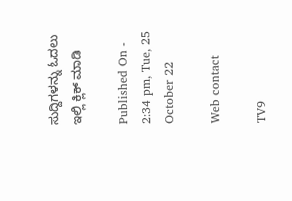ಸುದ್ದಿಗಳನ್ನು ಓದಲು ಇಲ್ಲಿ ಕ್ಲಿಕ್ ಮಾಡಿ

Published On - 2:34 pm, Tue, 25 October 22

Web contact

TV9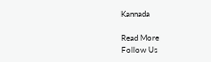Kannada

Read More
Follow Us